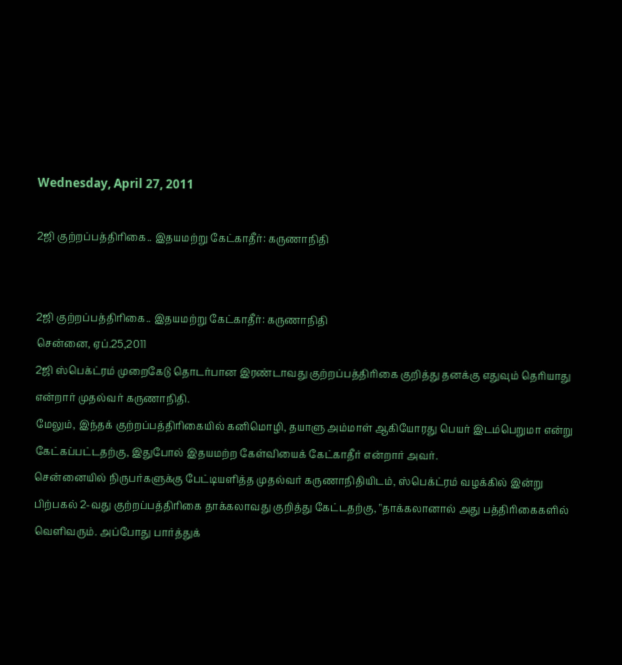Wednesday, April 27, 2011

2ஜி குற்றப்பத்திரிகை.. இதயமற்று கேட்காதீர்: கருணாநிதி


2ஜி குற்றப்பத்திரிகை.. இதயமற்று கேட்காதீர்: கருணாநிதி
சென்னை, ஏப்.25,2011
2ஜி ஸ்பெக்ட்ரம் முறைகேடு தொடர்பான இரண்டாவது குற்றப்பத்திரிகை குறித்து தனக்கு எதுவும் தெரியாது என்றார் முதல்வர் கருணாநிதி.
மேலும், இந்தக் குற்றப்பத்திரிகையில் கனிமொழி, தயாளு அம்மாள் ஆகியோரது பெயர் இடம்பெறுமா என்று கேட்கப்பட்டதற்கு, இதுபோல் இதயமற்ற கேள்வியைக் கேட்காதீர் என்றார் அவர்.
சென்னையில் நிருபர்களுக்கு பேட்டியளித்த முதல்வர் கருணாநிதியிடம், ஸ்பெக்ட்ரம் வழக்கில் இன்று பிற்பகல் 2-வது குற்றப்பத்திரிகை தாக்கலாவது குறித்து கேட்டதற்கு, "தாக்கலானால் அது பத்திரிகைகளில் வெளிவரும். அப்போது பார்த்துக்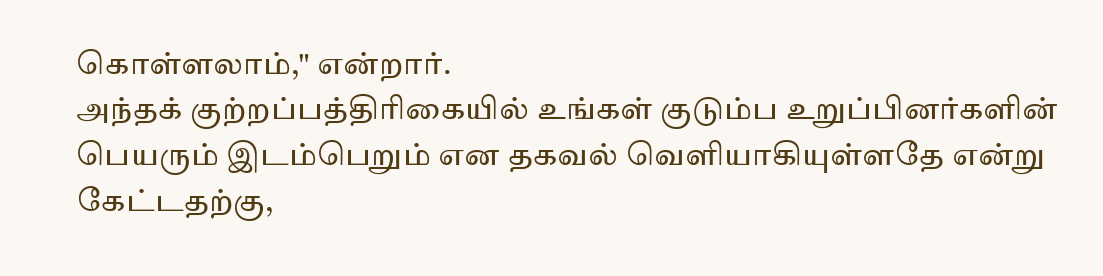கொள்ளலாம்," என்றார்.
அந்தக் குற்றப்பத்திரிகையில் உங்கள் குடும்ப உறுப்பினர்களின் பெயரும் இடம்பெறும் என தகவல் வெளியாகியுள்ளதே என்று கேட்டதற்கு,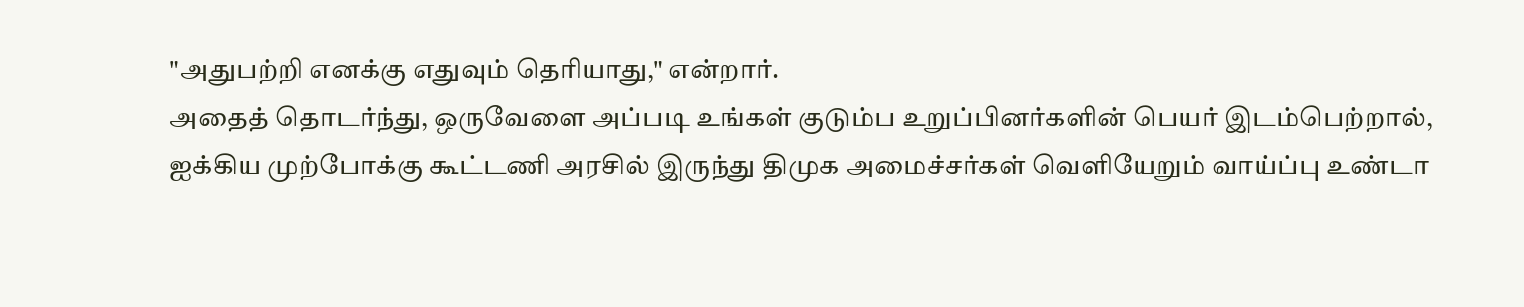"அதுபற்றி எனக்கு எதுவும் தெரியாது," என்றார்.
அதைத் தொடர்ந்து, ஒருவேளை அப்படி உங்கள் குடும்ப உறுப்பினர்களின் பெயர் இடம்பெற்றால், ஐக்கிய முற்போக்கு கூட்டணி அரசில் இருந்து திமுக அமைச்சர்கள் வெளியேறும் வாய்ப்பு உண்டா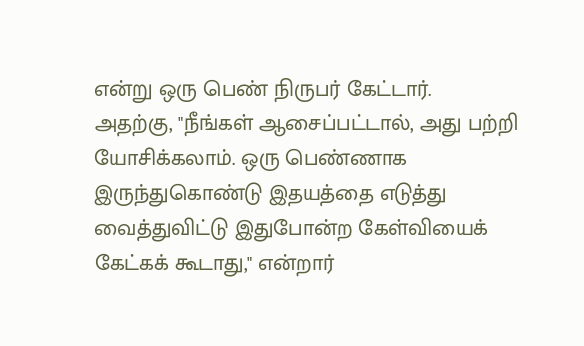என்று ஒரு பெண் நிருபர் கேட்டார்.
அதற்கு, "நீங்கள் ஆசைப்பட்டால், அது பற்றி யோசிக்கலாம். ஒரு பெண்ணாக இருந்துகொண்டு இதயத்தை எடுத்து வைத்துவிட்டு இதுபோன்ற கேள்வியைக் கேட்கக் கூடாது," என்றார்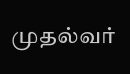முதல்வர்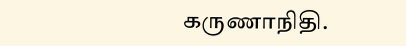கருணாநிதி.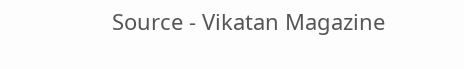Source - Vikatan Magazine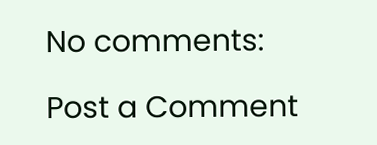No comments:

Post a Comment